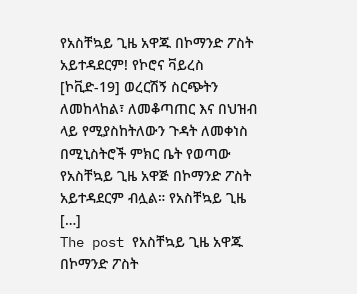የአስቸኳይ ጊዜ አዋጁ በኮማንድ ፖስት አይተዳደርም! የኮሮና ቫይረስ [ኮቪድ-19] ወረርሽኝ ስርጭትን ለመከላከል፣ ለመቆጣጠር እና በህዝብ ላይ የሚያስከትለውን ጉዳት ለመቀነስ በሚኒስትሮች ምክር ቤት የወጣው የአስቸኳይ ጊዜ አዋጅ በኮማንድ ፖስት አይተዳደርም ብሏል። የአስቸኳይ ጊዜ […]
The post የአስቸኳይ ጊዜ አዋጁ በኮማንድ ፖስት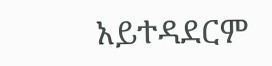አይተዳደርም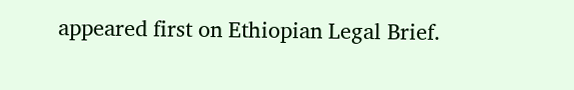appeared first on Ethiopian Legal Brief.